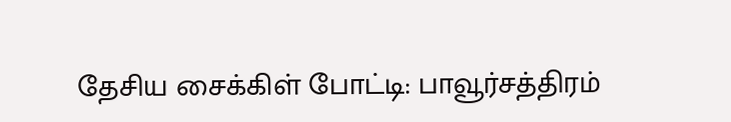தேசிய சைக்கிள் போட்டி: பாவூர்சத்திரம்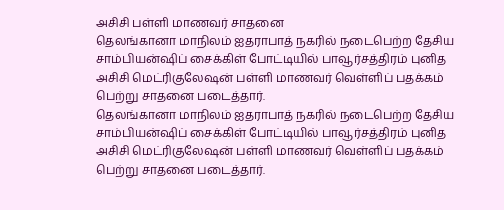அசிசி பள்ளி மாணவர் சாதனை
தெலங்கானா மாநிலம் ஐதராபாத் நகரில் நடைபெற்ற தேசிய சாம்பியன்ஷிப் சைக்கிள் போட்டியில் பாவூர்சத்திரம் புனித அசிசி மெட்ரிகுலேஷன் பள்ளி மாணவர் வெள்ளிப் பதக்கம் பெற்று சாதனை படைத்தார்.
தெலங்கானா மாநிலம் ஐதராபாத் நகரில் நடைபெற்ற தேசிய சாம்பியன்ஷிப் சைக்கிள் போட்டியில் பாவூர்சத்திரம் புனித அசிசி மெட்ரிகுலேஷன் பள்ளி மாணவர் வெள்ளிப் பதக்கம் பெற்று சாதனை படைத்தார்.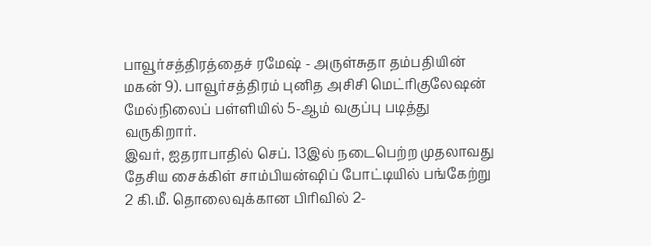பாவூர்சத்திரத்தைச் ரமேஷ் - அருள்சுதா தம்பதியின் மகன் 9). பாவூர்சத்திரம் புனித அசிசி மெட்ரிகுலேஷன் மேல்நிலைப் பள்ளியில் 5-ஆம் வகுப்பு படித்து வருகிறார்.
இவர், ஐதராபாதில் செப். 13இல் நடைபெற்ற முதலாவது தேசிய சைக்கிள் சாம்பியன்ஷிப் போட்டியில் பங்கேற்று 2 கி.மீ. தொலைவுக்கான பிரிவில் 2-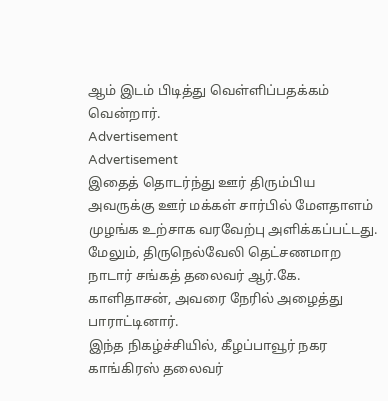ஆம் இடம் பிடித்து வெள்ளிப்பதக்கம் வென்றார்.
Advertisement
Advertisement
இதைத் தொடர்ந்து ஊர் திரும்பிய அவருக்கு ஊர் மக்கள் சார்பில் மேளதாளம் முழங்க உற்சாக வரவேற்பு அளிக்கப்பட்டது. மேலும், திருநெல்வேலி தெட்சணமாற நாடார் சங்கத் தலைவர் ஆர்.கே. காளிதாசன், அவரை நேரில் அழைத்து பாராட்டினார்.
இந்த நிகழ்ச்சியில், கீழப்பாவூர் நகர காங்கிரஸ் தலைவர்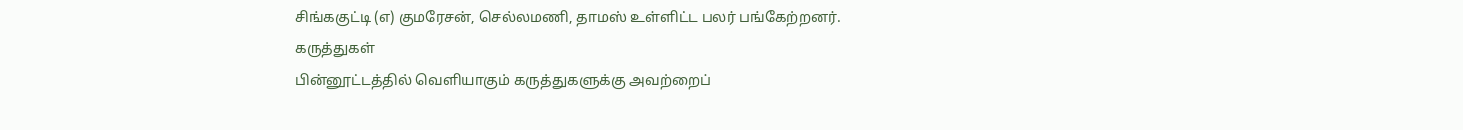சிங்ககுட்டி (எ) குமரேசன், செல்லமணி, தாமஸ் உள்ளிட்ட பலர் பங்கேற்றனர்.
கருத்துகள்
பின்னூட்டத்தில் வெளியாகும் கருத்துகளுக்கு அவற்றைப்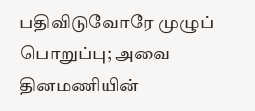பதிவிடுவோரே முழுப் பொறுப்பு; அவை தினமணியின்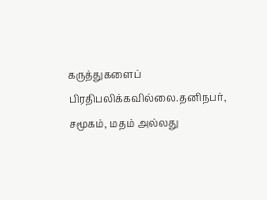கருத்துகளைப் பிரதிபலிக்கவில்லை.தனிநபர், சமூகம், மதம் அல்லது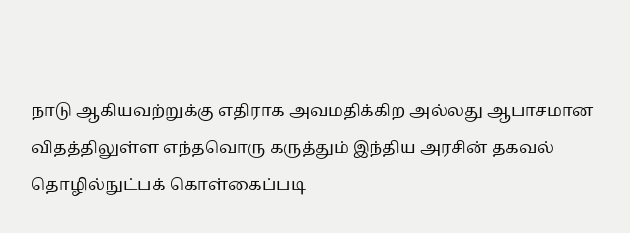நாடு ஆகியவற்றுக்கு எதிராக அவமதிக்கிற அல்லது ஆபாசமான விதத்திலுள்ள எந்தவொரு கருத்தும் இந்திய அரசின் தகவல் தொழில்நுட்பக் கொள்கைப்படி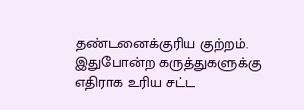தண்டனைக்குரிய குற்றம். இதுபோன்ற கருத்துகளுக்கு எதிராக உரிய சட்ட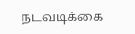நடவடிக்கை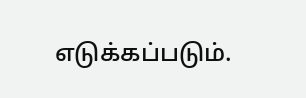எடுக்கப்படும்.